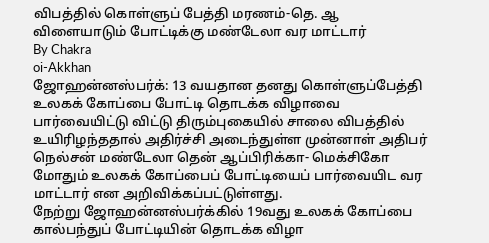விபத்தில் கொள்ளுப் பேத்தி மரணம்-தெ. ஆ விளையாடும் போட்டிக்கு மண்டேலா வர மாட்டார்
By Chakra
oi-Akkhan
ஜோஹன்னஸ்பர்க்: 13 வயதான தனது கொள்ளுப்பேத்தி உலகக் கோப்பை போட்டி தொடக்க விழாவை பார்வையிட்டு விட்டு திரும்புகையில் சாலை விபத்தில் உயிரிழந்ததால் அதிர்ச்சி அடைந்துள்ள முன்னாள் அதிபர் நெல்சன் மண்டேலா தென் ஆப்பிரிக்கா- மெக்சிகோ மோதும் உலகக் கோப்பைப் போட்டியைப் பார்வையிட வர மாட்டார் என அறிவிக்கப்பட்டுள்ளது.
நேற்று ஜோஹன்னஸ்பர்க்கில் 19வது உலகக் கோப்பை கால்பந்துப் போட்டியின் தொடக்க விழா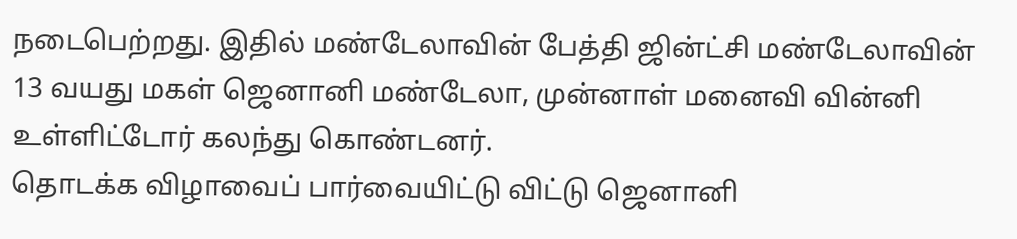நடைபெற்றது. இதில் மண்டேலாவின் பேத்தி ஜின்ட்சி மண்டேலாவின் 13 வயது மகள் ஜெனானி மண்டேலா, முன்னாள் மனைவி வின்னி உள்ளிட்டோர் கலந்து கொண்டனர்.
தொடக்க விழாவைப் பார்வையிட்டு விட்டு ஜெனானி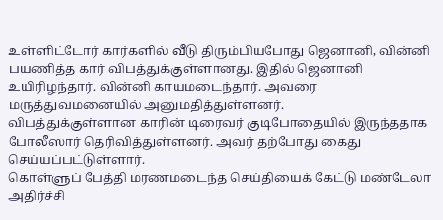உள்ளிட்டோர் கார்களில் வீடு திரும்பியபோது ஜெனானி, வின்னி பயணித்த கார் விபத்துக்குள்ளானது. இதில் ஜெனானி உயிரிழந்தார். வின்னி காயமடைந்தார். அவரை மருத்துவமனையில் அனுமதித்துள்ளனர்.
விபத்துக்குள்ளான காரின் டிரைவர் குடிபோதையில் இருந்ததாக போலீஸார் தெரிவித்துள்ளனர். அவர் தற்போது கைது செய்யப்பட்டுள்ளார்.
கொள்ளுப் பேத்தி மரணமடைந்த செய்தியைக் கேட்டு மண்டேலா அதிர்ச்சி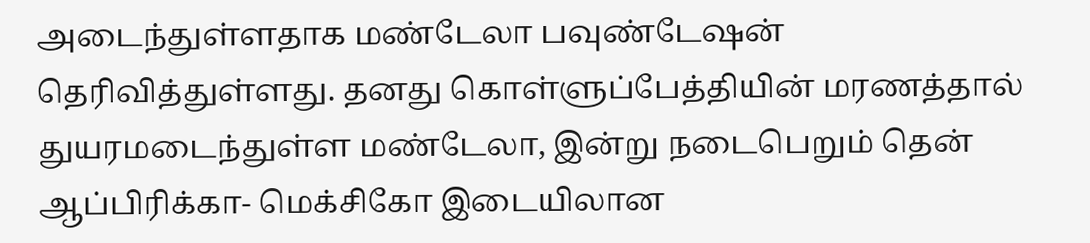அடைந்துள்ளதாக மண்டேலா பவுண்டேஷன் தெரிவித்துள்ளது. தனது கொள்ளுப்பேத்தியின் மரணத்தால் துயரமடைந்துள்ள மண்டேலா, இன்று நடைபெறும் தென் ஆப்பிரிக்கா- மெக்சிகோ இடையிலான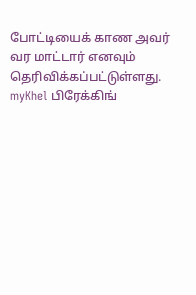போட்டியைக் காண அவர் வர மாட்டார் எனவும் தெரிவிக்கப்பட்டுள்ளது.
myKhel பிரேக்கிங்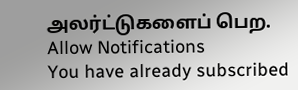அலர்ட்டுகளைப் பெற.
Allow Notifications
You have already subscribed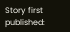Story first published: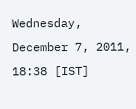Wednesday, December 7, 2011, 18:38 [IST]